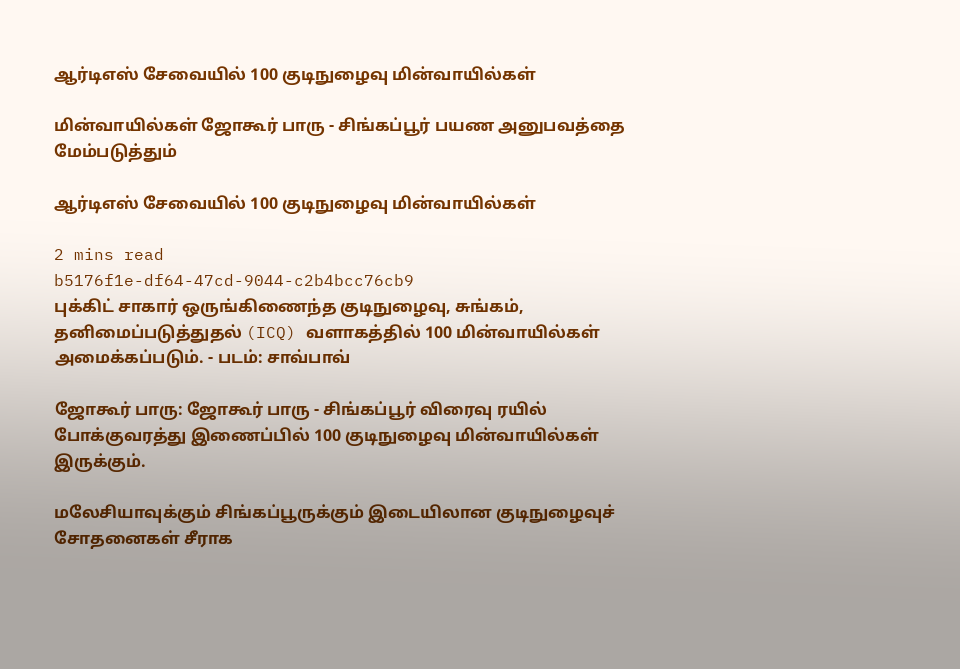ஆர்டிஎஸ் சேவையில் 100 குடிநுழைவு மின்வாயில்கள்

மின்வாயில்கள் ஜோகூர் பாரு - சிங்கப்பூர் பயண அனுபவத்தை மேம்படுத்தும்

ஆர்டிஎஸ் சேவையில் 100 குடிநுழைவு மின்வாயில்கள்

2 mins read
b5176f1e-df64-47cd-9044-c2b4bcc76cb9
புக்கிட் சாகார் ஒருங்கிணைந்த குடிநுழைவு, சுங்கம், தனிமைப்படுத்துதல் (ICQ) வளாகத்தில் 100 மின்வாயில்கள் அமைக்கப்படும். - படம்: சாவ்பாவ்

ஜோகூர் பாரு: ஜோகூர் பாரு - சிங்கப்பூர் விரைவு ரயில் போக்குவரத்து இணைப்பில் 100 குடிநுழைவு மின்வாயில்கள் இருக்கும்.

மலேசியாவுக்கும் சிங்கப்பூருக்கும் இடையிலான குடிநுழைவுச் சோதனைகள் சீராக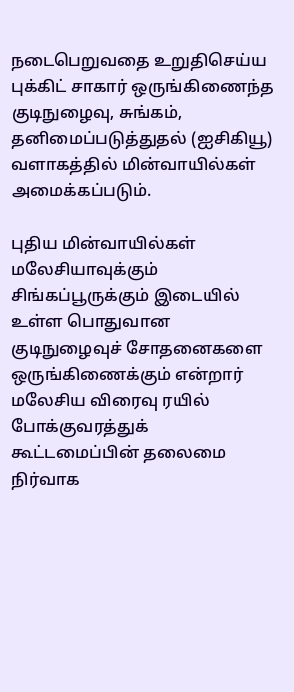நடைபெறுவதை உறுதிசெய்ய புக்கிட் சாகார் ஒருங்கிணைந்த குடிநுழைவு, சுங்கம், தனிமைப்படுத்துதல் (ஐசிகியூ) வளாகத்தில் மின்வாயில்கள் அமைக்கப்படும்.

புதிய மின்வாயில்கள் மலேசியாவுக்கும் சிங்கப்பூருக்கும் இடையில் உள்ள பொதுவான குடிநுழைவுச் சோதனைகளை ஒருங்கிணைக்கும் என்றார் மலேசிய விரைவு ரயில் போக்குவரத்துக் கூட்டமைப்பின் தலைமை நிர்வாக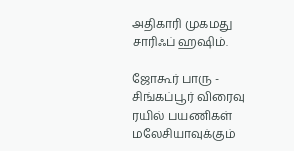அதிகாரி முகமது சாரிஃப் ஹ‌ஷிம்.

ஜோகூர் பாரு - சிங்கப்பூர் விரைவு ரயில் பயணிகள் மலேசியாவுக்கும்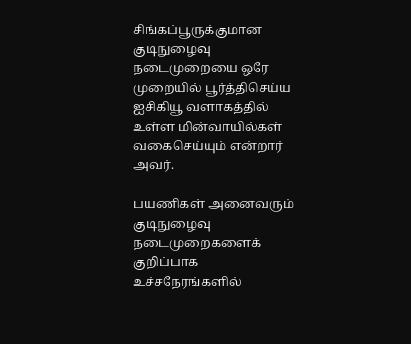சிங்கப்பூருக்குமான குடிநுழைவு நடைமுறையை ஒரே முறையில் பூர்த்திசெய்ய ஐசிகியூ வளாகத்தில் உள்ள மின்வாயில்கள் வகைசெய்யும் என்றார் அவர்.

பயணிகள் அனைவரும் குடிநுழைவு நடைமுறைகளைக் குறிப்பாக உச்சநேரங்களில்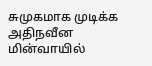சுமுகமாக முடிக்க அதிநவீன மின்வாயில்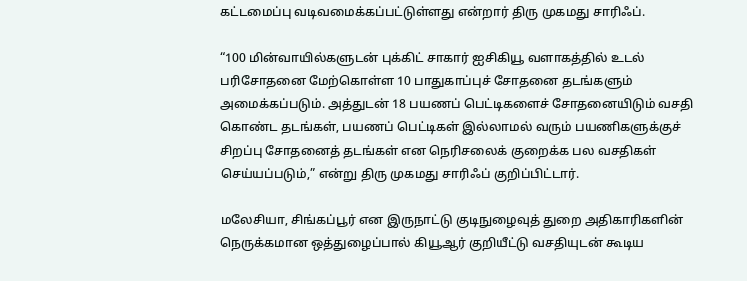கட்டமைப்பு வடிவமைக்கப்பட்டுள்ளது என்றார் திரு முகமது சாரிஃப்.

“100 மின்வாயில்களுடன் புக்கிட் சாகார் ஐசிகியூ வளாகத்தில் உடல் பரிசோதனை மேற்கொள்ள 10 பாதுகாப்புச் சோதனை தடங்களும் அமைக்கப்படும். அத்துடன் 18 பயணப் பெட்டிகளைச் சோதனையிடும் வசதி கொண்ட தடங்கள், பயணப் பெட்டிகள் இல்லாமல் வரும் பயணிகளுக்குச் சிறப்பு சோதனைத் தடங்கள் என நெரிசலைக் குறைக்க பல வசதிகள் செய்யப்படும்,” என்று திரு முகமது சாரிஃப் குறிப்பிட்டார்.

மலேசியா, சிங்கப்பூர் என இருநாட்டு குடிநுழைவுத் துறை அதிகாரிகளின் நெருக்கமான ஒத்துழைப்பால் கியூஆர் குறியீட்டு வசதியுடன் கூடிய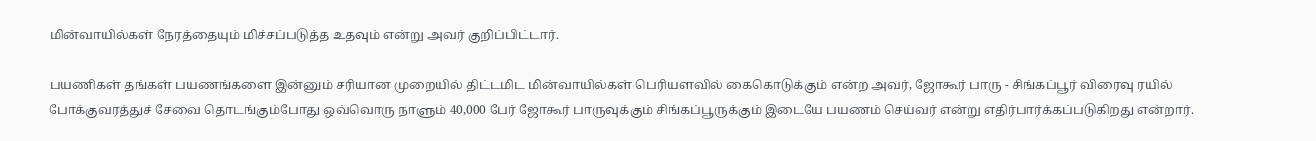மின்வாயில்கள் நேரத்தையும் மிச்சப்படுத்த உதவும் என்று அவர் குறிப்பிட்டார்.

பயணிகள் தங்கள் பயணங்களை இன்னும் சரியான முறையில் திட்டமிட மின்வாயில்கள் பெரியளவில் கைகொடுக்கும் என்ற அவர், ஜோகூர் பாரு - சிங்கப்பூர் விரைவு ரயில் போக்குவரத்துச் சேவை தொடங்கும்போது ஒவ்வொரு நாளும் 40,000 பேர் ஜோகூர் பாருவுக்கும் சிங்கப்பூருக்கும் இடையே பயணம் செய்வர் என்று எதிர்பார்க்கப்படுகிறது என்றார்.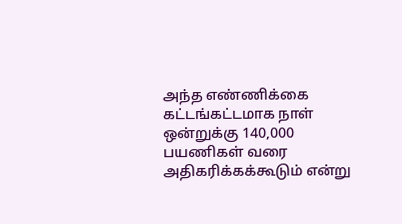அந்த எண்ணிக்கை கட்டங்கட்டமாக நாள் ஒன்றுக்கு 140,000 பயணிகள் வரை அதிகரிக்கக்கூடும் என்று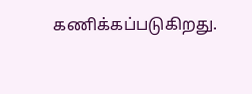கணிக்கப்படுகிறது.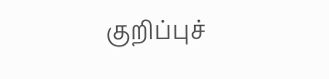குறிப்புச்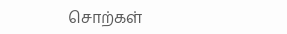சொற்கள்